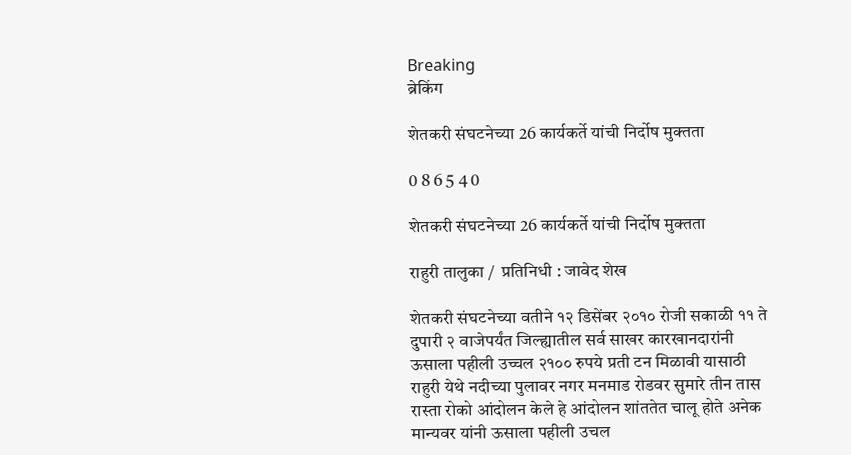Breaking
ब्रेकिंग

शेतकरी संघटनेच्या 26 कार्यकर्ते यांची निर्दोष मुक्तता

0 8 6 5 4 0

शेतकरी संघटनेच्या 26 कार्यकर्ते यांची निर्दोष मुक्तता

राहुरी तालुका /  प्रतिनिधी : जावेद शेख

शेतकरी संघटनेच्या वतीने १२ डिसेंबर २०१० रोजी सकाळी ११ ते दुपारी २ वाजेपर्यंत जिल्ह्यातील सर्व साखर कारखानदारांनी ऊसाला पहीली उच्चल २१०० रुपये प्रती टन मिळावी यासाठी राहुरी येथे नदीच्या पुलावर नगर मनमाड रोडवर सुमारे तीन तास रास्ता रोको आंदोलन केले हे आंदोलन शांततेत चालू होते अनेक मान्यवर यांनी ऊसाला पहीली उचल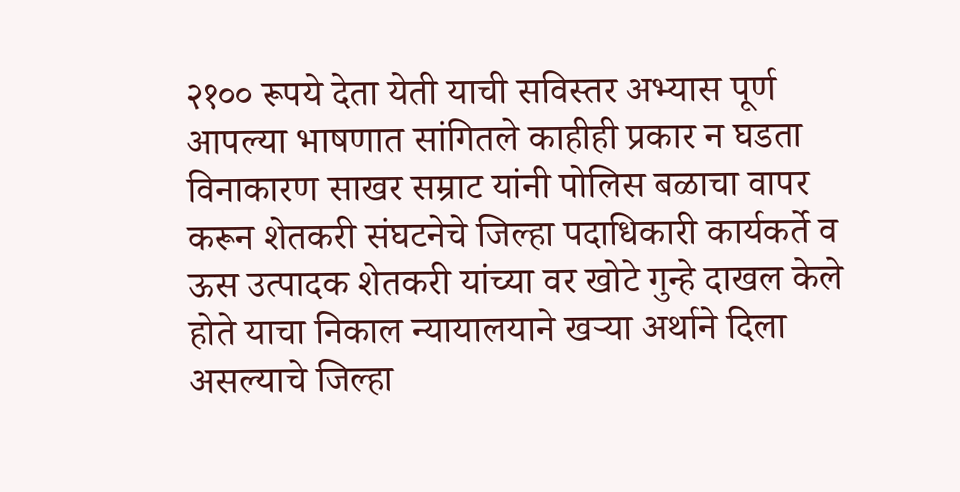२१०० रूपये देता येती याची सविस्तर अभ्यास पूर्ण आपल्या भाषणात सांगितले काहीही प्रकार न घडता विनाकारण साखर सम्राट यांनी पोलिस बळाचा वापर करून शेतकरी संघटनेचे जिल्हा पदाधिकारी कार्यकर्ते व ऊस उत्पादक शेतकरी यांच्या वर खोटे गुन्हे दाखल केले होते याचा निकाल न्यायालयाने खऱ्या अर्थाने दिला असल्याचे जिल्हा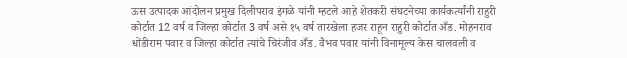ऊस उत्पादक आंदोलन प्रमुख दिलीपराव इंगळे यांनी म्हटले आहे शेतकरी संघटनेच्या कार्यकर्त्यांनी राहुरी कोर्टात 12 वर्ष व जिल्हा कोर्टात 3 वर्ष असे १५ वर्ष तारखेला हजर राहून राहुरी कोर्टात अँड. मोहनराव धोंडीराम पवार व जिल्हा कोर्टात त्यांचे चिरंजीव अँड. वैभव पवार यांनी विनामूल्य केस चालवली व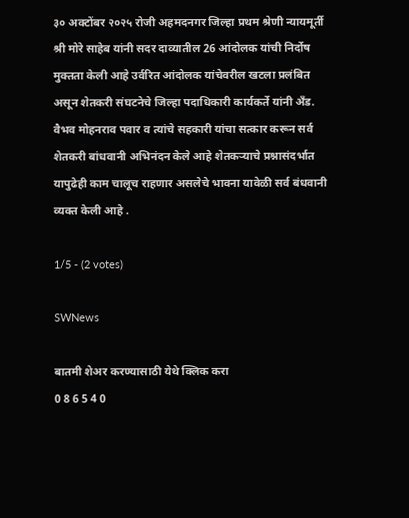३० अक्टोंबर २०२५ रोजी अहमदनगर जिल्हा प्रथम श्रेणी न्यायमूर्ती श्री मोरे साहेब यांनी सदर दाव्यातील 26 आंदोलक यांची निर्दोष मुक्तता केली आहे उर्वरित आंदोलक यांचेवरील खटला प्रलंबित असून शेतकरी संघटनेचे जिल्हा पदाधिकारी कार्यकर्ते यांनी अँड.
वैभव मोहनराव पवार व त्यांचे सहकारी यांचा सत्कार करून सर्व शेतकरी बांधवानी अभिनंदन केले आहे शेतकऱ्याचे प्रश्नासंदर्भात यापुढेही काम चालूच राहणार असलेचे भावना यावेळी सर्व बंधवानी व्यक्त केली आहे .

1/5 - (2 votes)

SWNews

बातमी शेअर करण्यासाठी येथे क्लिक करा
0 8 6 5 4 0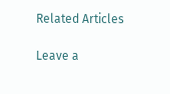Related Articles

Leave a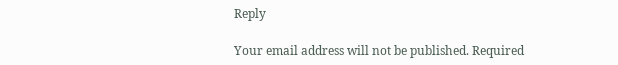Reply

Your email address will not be published. Required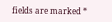fields are marked *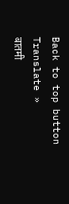Back to top button
Translate »
बातमी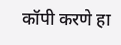कॉपी करणे हा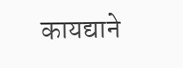कायद्याने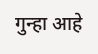गुन्हा आहे